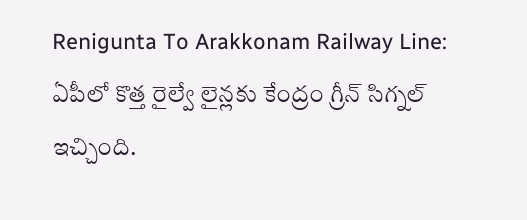Renigunta To Arakkonam Railway Line: ఏపీలో కొత్త రైల్వే లైన్లకు కేంద్రం గ్రీన్ సిగ్నల్ ఇచ్చింది.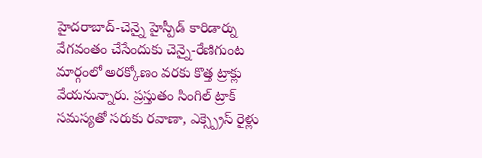హైదరాబాద్-చెన్నై హైస్పీడ్ కారిడార్ను వేగవంతం చేసేందుకు చెన్నై-రేణిగుంట మార్గంలో అరక్కోణం వరకు కొత్త ట్రాక్లు వేయనున్నారు. ప్రస్తుతం సింగిల్ ట్రాక్ సమస్యతో సరుకు రవాణా, ఎక్స్ప్రెస్ రైళ్లు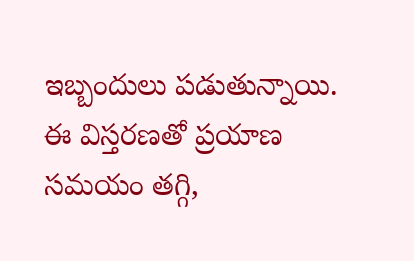ఇబ్బందులు పడుతున్నాయి. ఈ విస్తరణతో ప్రయాణ సమయం తగ్గి,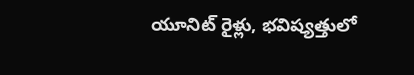యూనిట్ రైళ్లు, భవిష్యత్తులో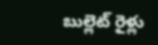బుల్లెట్ రైళ్లు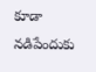కూడా నడిపేందుకు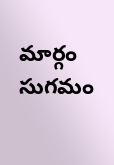మార్గం సుగమం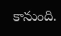కానుంది.